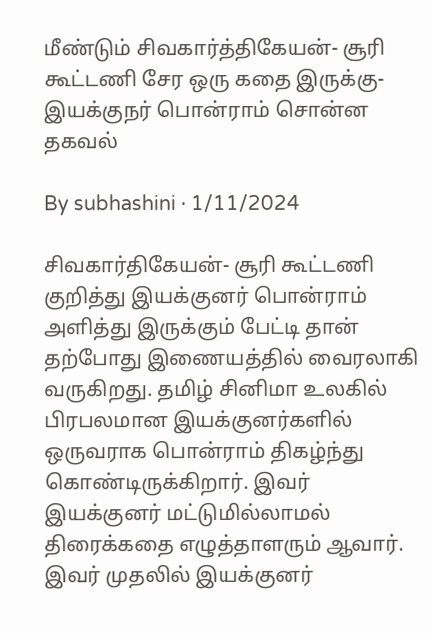மீண்டும் சிவகார்த்திகேயன்- சூரி கூட்டணி சேர ஒரு கதை இருக்கு- இயக்குநர் பொன்ராம் சொன்ன தகவல்

By subhashini · 1/11/2024

சிவகார்திகேயன்- சூரி கூட்டணி குறித்து இயக்குனர் பொன்ராம் அளித்து இருக்கும் பேட்டி தான் தற்போது இணையத்தில் வைரலாகி வருகிறது. தமிழ் சினிமா உலகில் பிரபலமான இயக்குனர்களில் ஒருவராக பொன்ராம் திகழ்ந்து கொண்டிருக்கிறார். இவர் இயக்குனர் மட்டுமில்லாமல் திரைக்கதை எழுத்தாளரும் ஆவார். இவர் முதலில் இயக்குனர்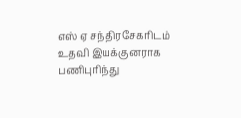எஸ் ஏ சந்திரசேகரிடம் உதவி இயக்குனராக பணிபுரிந்து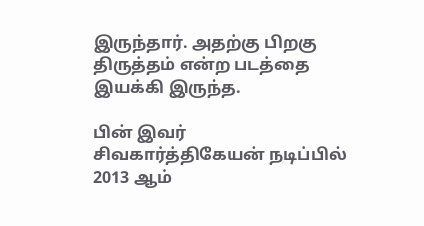இருந்தார். அதற்கு பிறகு திருத்தம் என்ற படத்தை இயக்கி இருந்த.

பின் இவர் சிவகார்த்திகேயன் நடிப்பில் 2013 ஆம்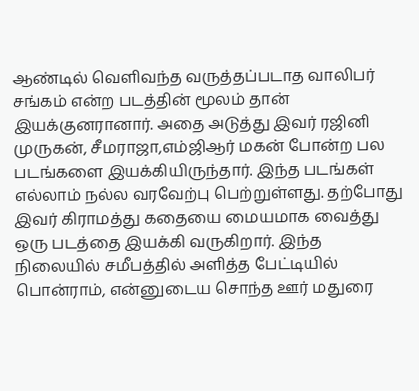ஆண்டில் வெளிவந்த வருத்தப்படாத வாலிபர் சங்கம் என்ற படத்தின் மூலம் தான் இயக்குனரானார். அதை அடுத்து இவர் ரஜினி முருகன், சீமராஜா,எம்ஜிஆர் மகன் போன்ற பல படங்களை இயக்கியிருந்தார். இந்த படங்கள் எல்லாம் நல்ல வரவேற்பு பெற்றுள்ளது. தற்போது இவர் கிராமத்து கதையை மையமாக வைத்து ஒரு படத்தை இயக்கி வருகிறார். இந்த நிலையில் சமீபத்தில் அளித்த பேட்டியில் பொன்ராம், என்னுடைய சொந்த ஊர் மதுரை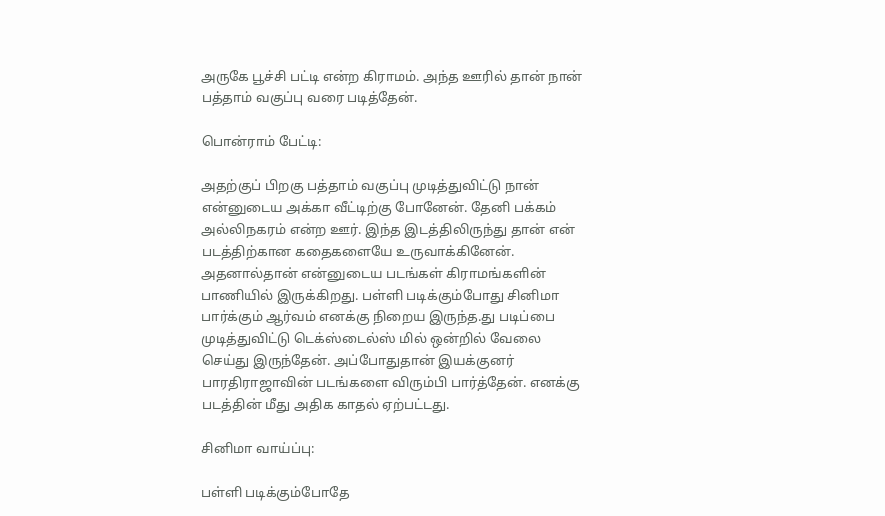அருகே பூச்சி பட்டி என்ற கிராமம். அந்த ஊரில் தான் நான் பத்தாம் வகுப்பு வரை படித்தேன்.

பொன்ராம் பேட்டி:

அதற்குப் பிறகு பத்தாம் வகுப்பு முடித்துவிட்டு நான் என்னுடைய அக்கா வீட்டிற்கு போனேன். தேனி பக்கம் அல்லிநகரம் என்ற ஊர். இந்த இடத்திலிருந்து தான் என் படத்திற்கான கதைகளையே உருவாக்கினேன். அதனால்தான் என்னுடைய படங்கள் கிராமங்களின் பாணியில் இருக்கிறது. பள்ளி படிக்கும்போது சினிமா பார்க்கும் ஆர்வம் எனக்கு நிறைய இருந்த.து படிப்பை முடித்துவிட்டு டெக்ஸ்டைல்ஸ் மில் ஒன்றில் வேலை செய்து இருந்தேன். அப்போதுதான் இயக்குனர் பாரதிராஜாவின் படங்களை விரும்பி பார்த்தேன். எனக்கு படத்தின் மீது அதிக காதல் ஏற்பட்டது.

சினிமா வாய்ப்பு:

பள்ளி படிக்கும்போதே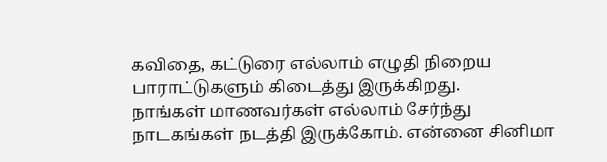கவிதை, கட்டுரை எல்லாம் எழுதி நிறைய பாராட்டுகளும் கிடைத்து இருக்கிறது.
நாங்கள் மாணவர்கள் எல்லாம் சேர்ந்து நாடகங்கள் நடத்தி இருக்கோம். என்னை சினிமா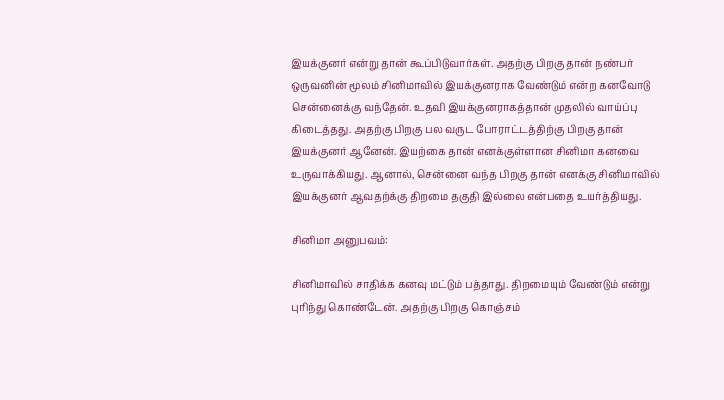இயக்குனர் என்று தான் கூப்பிடுவார்கள். அதற்கு பிறகு தான் நண்பர் ஒருவனின் மூலம் சினிமாவில் இயக்குனராக வேண்டும் என்ற கனவோடு சென்னைக்கு வந்தேன். உதவி இயக்குனராகத்தான் முதலில் வாய்ப்பு கிடைத்தது. அதற்கு பிறகு பல வருட போராட்டத்திற்கு பிறகு தான் இயக்குனர் ஆனேன். இயற்கை தான் எனக்குள்ளான சினிமா கனவை உருவாக்கியது. ஆனால், சென்னை வந்த பிறகு தான் எனக்கு சினிமாவில் இயக்குனர் ஆவதற்க்கு திறமை தகுதி இல்லை என்பதை உயர்த்தியது.

சினிமா அனுபவம்:

சினிமாவில் சாதிக்க கனவு மட்டும் பத்தாது. திறமையும் வேண்டும் என்று புரிந்து கொண்டேன். அதற்கு பிறகு கொஞ்சம்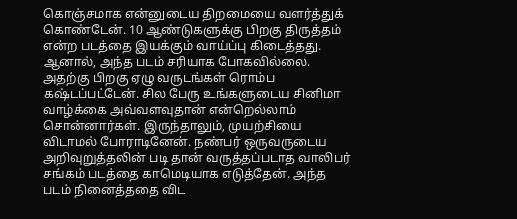கொஞ்சமாக என்னுடைய திறமையை வளர்த்துக் கொண்டேன். 10 ஆண்டுகளுக்கு பிறகு திருத்தம் என்ற படத்தை இயக்கும் வாய்ப்பு கிடைத்தது. ஆனால், அந்த படம் சரியாக போகவில்லை. அதற்கு பிறகு ஏழு வருடங்கள் ரொம்ப கஷ்டப்பட்டேன். சில பேரு உங்களுடைய சினிமா வாழ்க்கை அவ்வளவுதான் என்றெல்லாம் சொன்னார்கள். இருந்தாலும், முயற்சியை விடாமல் போராடினேன். நண்பர் ஒருவருடைய அறிவுறுத்தலின் படி தான் வருத்தப்படாத வாலிபர் சங்கம் படத்தை காமெடியாக எடுத்தேன். அந்த படம் நினைத்ததை விட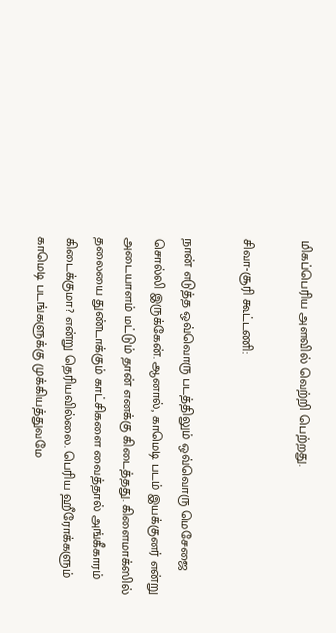மிகப்பெரிய அளவில் வெற்றி பெற்றது.

சிவா-சூரி கூட்டணி:

நான் எடுத்த ஒவ்வொரு படத்திலும் ஒவ்வொரு மெசேஜை சொல்லி இருக்கேன். ஆனால், காமெடி படம் இயக்குனர் என்று அடையாளம் மட்டும் தான் எனக்கு கிடைத்தது. கிளைமாக்ஸில் தலையை துண்டாக்கும் காட்சிகளை வைத்தால் அங்கீகாரம் கிடைக்குமா? என்று தெரியவில்லை. பெரிய ஹீரோக்களும் காமெடி படங்களுக்கு முக்கியத்துவமே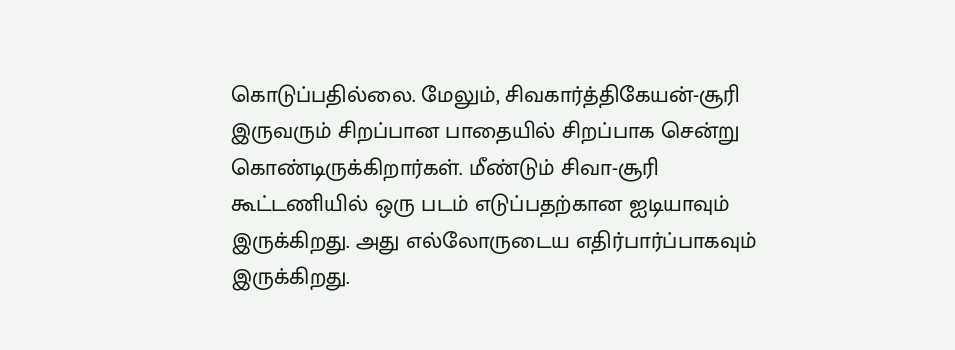கொடுப்பதில்லை. மேலும், சிவகார்த்திகேயன்-சூரி இருவரும் சிறப்பான பாதையில் சிறப்பாக சென்று கொண்டிருக்கிறார்கள். மீண்டும் சிவா-சூரி கூட்டணியில் ஒரு படம் எடுப்பதற்கான ஐடியாவும் இருக்கிறது. அது எல்லோருடைய எதிர்பார்ப்பாகவும் இருக்கிறது.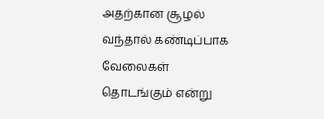அதற்கான சூழல் வந்தால் கண்டிப்பாக வேலைகள் தொடங்கும் என்று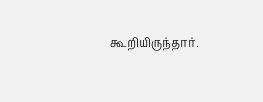கூறியிருந்தார்.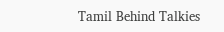Tamil Behind Talkies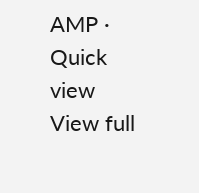AMP · Quick view
View full